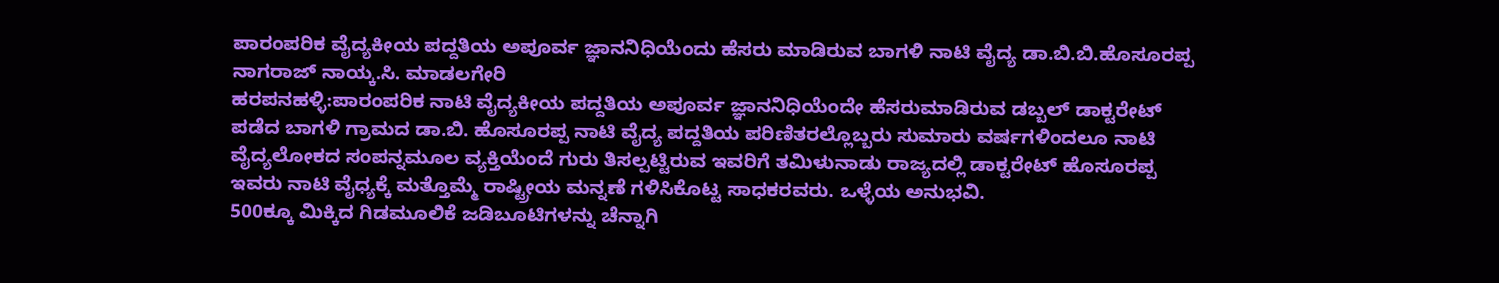ಪಾರಂಪರಿಕ ವೈದ್ಯಕೀಯ ಪದ್ದತಿಯ ಅಪೂರ್ವ ಜ್ಞಾನನಿಧಿಯೆಂದು ಹೆಸರು ಮಾಡಿರುವ ಬಾಗಳಿ ನಾಟಿ ವೈದ್ಯ ಡಾ.ಬಿ.ಬಿ.ಹೊಸೂರಪ್ಪ
ನಾಗರಾಜ್ ನಾಯ್ಕ.ಸಿ. ಮಾಡಲಗೇರಿ
ಹರಪನಹಳ್ಳಿ:ಪಾರಂಪರಿಕ ನಾಟಿ ವೈದ್ಯಕೀಯ ಪದ್ದತಿಯ ಅಪೂರ್ವ ಜ್ಞಾನನಿಧಿಯೆಂದೇ ಹೆಸರುಮಾಡಿರುವ ಡಬ್ಬಲ್ ಡಾಕ್ಟರೇಟ್ ಪಡೆದ ಬಾಗಳಿ ಗ್ರಾಮದ ಡಾ.ಬಿ. ಹೊಸೂರಪ್ಪ ನಾಟಿ ವೈದ್ಯ ಪದ್ದತಿಯ ಪರಿಣಿತರಲ್ಲೊಬ್ಬರು ಸುಮಾರು ವರ್ಷಗಳಿಂದಲೂ ನಾಟಿ ವೈದ್ಯಲೋಕದ ಸಂಪನ್ನಮೂಲ ವ್ಯಕ್ತಿಯೆಂದೆ ಗುರು ತಿಸಲ್ಪಟ್ಟಿರುವ ಇವರಿಗೆ ತಮಿಳುನಾಡು ರಾಜ್ಯದಲ್ಲಿ ಡಾಕ್ಟರೇಟ್ ಹೊಸೂರಪ್ಪ ಇವರು ನಾಟಿ ವೈಧ್ಯಕ್ಕೆ ಮತ್ತೊಮ್ಮೆ ರಾಷ್ಟ್ರೀಯ ಮನ್ನಣೆ ಗಳಿಸಿಕೊಟ್ಟ ಸಾಧಕರವರು. ಒಳ್ಳೆಯ ಅನುಭವಿ.
500ಕ್ಕೂ ಮಿಕ್ಕಿದ ಗಿಡಮೂಲಿಕೆ ಜಡಿಬೂಟಿಗಳನ್ನು ಚೆನ್ನಾಗಿ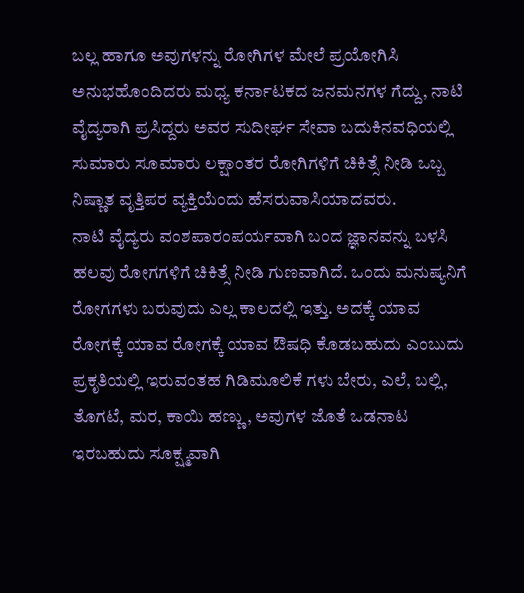ಬಲ್ಲ ಹಾಗೂ ಅವುಗಳನ್ನು ರೋಗಿಗಳ ಮೇಲೆ ಪ್ರಯೋಗಿಸಿ ಅನುಭಹೊಂದಿದರು ಮಧ್ಯ ಕರ್ನಾಟಕದ ಜನಮನಗಳ ಗೆದ್ದು, ನಾಟಿ ವೈದ್ಯರಾಗಿ ಪ್ರಸಿದ್ದರು ಅವರ ಸುದೀರ್ಘ ಸೇವಾ ಬದುಕಿನವಧಿಯಲ್ಲಿ ಸುಮಾರು ಸೂಮಾರು ಲಕ್ಷಾಂತರ ರೋಗಿಗಳಿಗೆ ಚಿಕಿತ್ಸೆ ನೀಡಿ ಒಬ್ಬ ನಿಷ್ಣಾತ ವೃತ್ತಿಪರ ವ್ಯಕ್ತಿಯೆಂದು ಹೆಸರುವಾಸಿಯಾದವರು.
ನಾಟಿ ವೈದ್ಯರು ವಂಶಪಾರಂಪರ್ಯವಾಗಿ ಬಂದ ಜ್ಞಾನವನ್ನು ಬಳಸಿ ಹಲವು ರೋಗಗಳಿಗೆ ಚಿಕಿತ್ಸೆ ನೀಡಿ ಗುಣವಾಗಿದೆ. ಒಂದು ಮನುಷ್ಯನಿಗೆ ರೋಗಗಳು ಬರುವುದು ಎಲ್ಲ ಕಾಲದಲ್ಲಿ ಇತ್ತು. ಅದಕ್ಕೆ ಯಾವ ರೋಗಕ್ಕೆ ಯಾವ ರೋಗಕ್ಕೆ ಯಾವ ಔಷಧಿ ಕೊಡಬಹುದು ಎಂಬುದು ಪ್ರಕೃತಿಯಲ್ಲಿ ಇರುವಂತಹ ಗಿಡಿಮೂಲಿಕೆ ಗಳು ಬೇರು, ಎಲೆ, ಬಲ್ಲಿ, ತೊಗಟೆ, ಮರ, ಕಾಯಿ ಹಣ್ಣು, ಅವುಗಳ ಜೊತೆ ಒಡನಾಟ ಇರಬಹುದು ಸೂಕ್ಷ್ಮವಾಗಿ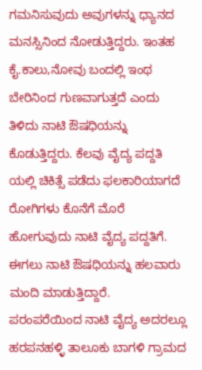ಗಮನಿಸುವುದು ಅವುಗಳನ್ನು ಧ್ಯಾನದ ಮನಸ್ಸಿನಿಂದ ನೋಡುತ್ತಿದ್ದರು. ಇಂತಹ ಕೈ.ಕಾಲು,ನೋವು ಬಂದಲ್ಲಿ ಇಂಥ ಬೇರಿನಿಂದ ಗುಣವಾಗುತ್ತದೆ ಎಂದು ತಿಳಿದು ನಾಟಿ ಔಷಧಿಯನ್ನು ಕೊಡುತ್ತಿದ್ದರು. ಕೆಲವು ವೈದ್ಯ ಪದ್ದತಿ ಯಲ್ಲಿ ಚಿಕಿತ್ಸೆ ಪಡೆದು ಫಲಕಾರಿಯಾಗದೆ ರೋಗಿಗಳು ಕೊನೆಗೆ ಮೊರೆ ಹೋಗುವುದು ನಾಟಿ ವೈದ್ಯ ಪದ್ದತಿಗೆ. ಈಗಲು ನಾಟಿ ಔಷಧಿಯನ್ನು ಹಲವಾರು ಮಂದಿ ಮಾಡುತ್ತಿದ್ದಾರೆ.
ಪರಂಪರೆಯಿಂದ ನಾಟಿ ವೈದ್ಯ ಅದರಲ್ಲೂ ಹರಪನಹಳ್ಳಿ ತಾಲೂಕು ಬಾಗಳಿ ಗ್ರಾಮದ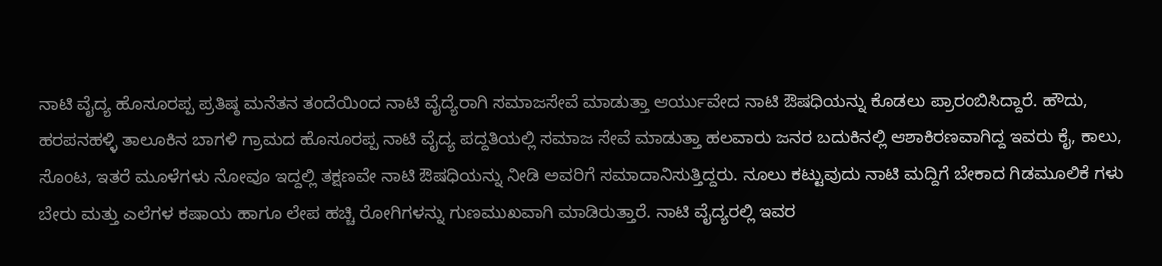ನಾಟಿ ವೈದ್ಯ ಹೊಸೂರಪ್ಪ ಪ್ರತಿಷ್ಠ ಮನೆತನ ತಂದೆಯಿಂದ ನಾಟಿ ವೈದ್ಯೆರಾಗಿ ಸಮಾಜಸೇವೆ ಮಾಡುತ್ತಾ ಆರ್ಯುವೇದ ನಾಟಿ ಔಷಧಿಯನ್ನು ಕೊಡಲು ಪ್ರಾರಂಬಿಸಿದ್ದಾರೆ. ಹೌದು, ಹರಪನಹಳ್ಳಿ ತಾಲೂಕಿನ ಬಾಗಳಿ ಗ್ರಾಮದ ಹೊಸೂರಪ್ಪ ನಾಟಿ ವೈದ್ಯ ಪದ್ದತಿಯಲ್ಲಿ ಸಮಾಜ ಸೇವೆ ಮಾಡುತ್ತಾ ಹಲವಾರು ಜನರ ಬದುಕಿನಲ್ಲಿ ಆಶಾಕಿರಣವಾಗಿದ್ದ ಇವರು ಕೈ, ಕಾಲು, ಸೊಂಟ, ಇತರೆ ಮೂಳೆಗಳು ನೋವೂ ಇದ್ದಲ್ಲಿ ತಕ್ಷಣವೇ ನಾಟಿ ಔಷಧಿಯನ್ನು ನೀಡಿ ಅವರಿಗೆ ಸಮಾದಾನಿಸುತ್ತಿದ್ದರು. ನೂಲು ಕಟ್ಟುವುದು ನಾಟಿ ಮದ್ದಿಗೆ ಬೇಕಾದ ಗಿಡಮೂಲಿಕೆ ಗಳು ಬೇರು ಮತ್ತು ಎಲೆಗಳ ಕಷಾಯ ಹಾಗೂ ಲೇಪ ಹಚ್ಚಿ ರೋಗಿಗಳನ್ನು ಗುಣಮುಖವಾಗಿ ಮಾಡಿರುತ್ತಾರೆ. ನಾಟಿ ವೈದ್ಯರಲ್ಲಿ ಇವರ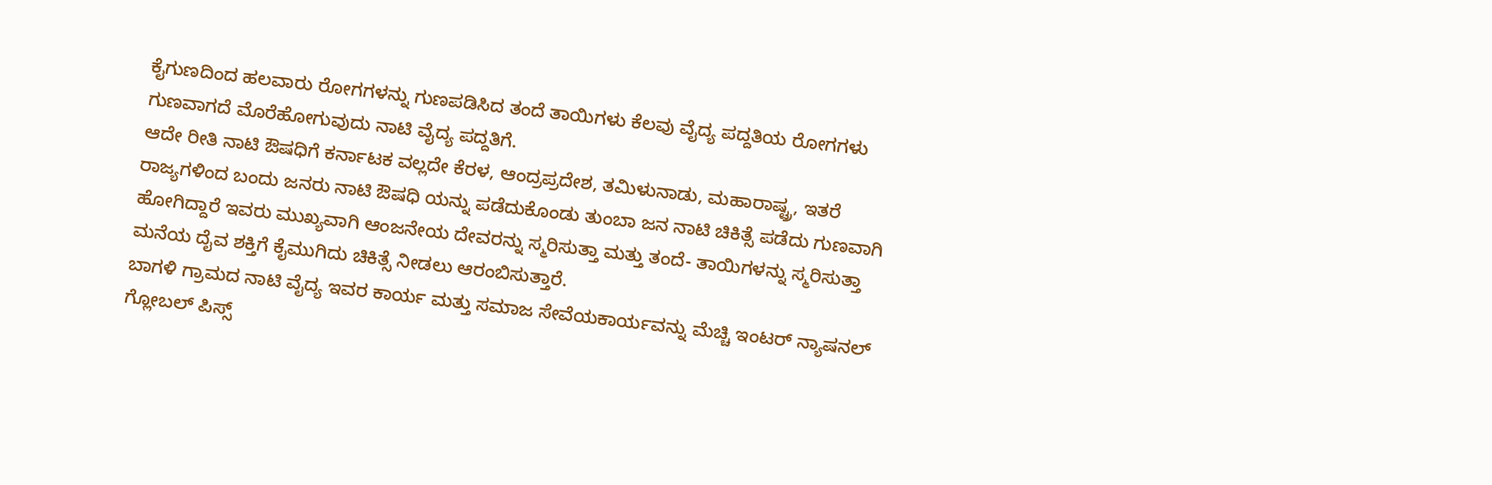ಕೈಗುಣದಿಂದ ಹಲವಾರು ರೋಗಗಳನ್ನು ಗುಣಪಡಿಸಿದ ತಂದೆ ತಾಯಿಗಳು ಕೆಲವು ವೈದ್ಯ ಪದ್ದತಿಯ ರೋಗಗಳು ಗುಣವಾಗದೆ ಮೊರೆಹೋಗುವುದು ನಾಟಿ ವೈದ್ಯ ಪದ್ದತಿಗೆ.
ಆದೇ ರೀತಿ ನಾಟಿ ಔಷಧಿಗೆ ಕರ್ನಾಟಕ ವಲ್ಲದೇ ಕೆರಳ, ಆಂದ್ರಪ್ರದೇಶ, ತಮಿಳುನಾಡು, ಮಹಾರಾಷ್ಟ್ರ, ಇತರೆ ರಾಜ್ಯಗಳಿಂದ ಬಂದು ಜನರು ನಾಟಿ ಔಷಧಿ ಯನ್ನು ಪಡೆದುಕೊಂಡು ತುಂಬಾ ಜನ ನಾಟಿ ಚಿಕಿತ್ಸೆ ಪಡೆದು ಗುಣವಾಗಿ ಹೋಗಿದ್ದಾರೆ ಇವರು ಮುಖ್ಯವಾಗಿ ಆಂಜನೇಯ ದೇವರನ್ನು ಸ್ಮರಿಸುತ್ತಾ ಮತ್ತು ತಂದೆ- ತಾಯಿಗಳನ್ನು ಸ್ಮರಿಸುತ್ತಾ ಮನೆಯ ದೈವ ಶಕ್ತಿಗೆ ಕೈಮುಗಿದು ಚಿಕಿತ್ಸೆ ನೀಡಲು ಆರಂಬಿಸುತ್ತಾರೆ.
ಬಾಗಳಿ ಗ್ರಾಮದ ನಾಟಿ ವೈದ್ಯ ಇವರ ಕಾರ್ಯ ಮತ್ತು ಸಮಾಜ ಸೇವೆಯಕಾರ್ಯವನ್ನು ಮೆಚ್ಚಿ ಇಂಟರ್ ನ್ಯಾಷನಲ್ ಗ್ಲೋಬಲ್ ಪಿಸ್ಸ್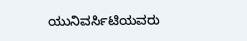ಯುನಿವರ್ಸಿಟಿಯವರು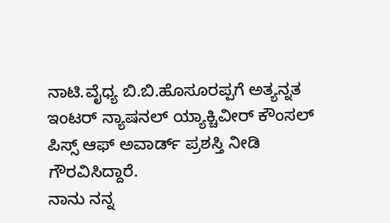ನಾಟಿ.ವೈಧ್ಯ ಬಿ.ಬಿ.ಹೊಸೂರಪ್ಪಗೆ ಅತ್ಯನ್ನತ ಇಂಟರ್ ನ್ಯಾಷನಲ್ ಯ್ಯಾಕ್ಚಿವೀರ್ ಕೌಂಸಲ್ ಪಿಸ್ಸ್ ಆಫ್ ಅವಾರ್ಡ್ ಪ್ರಶಸ್ತಿ ನೀಡಿ ಗೌರವಿಸಿದ್ದಾರೆ.
ನಾನು ನನ್ನ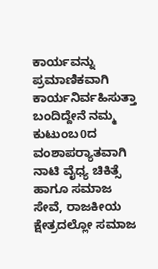ಕಾರ್ಯವನ್ನು ಪ್ರಮಾಣಿಕವಾಗಿ ಕಾರ್ಯನಿರ್ವಹಿಸುತ್ತಾ ಬಂದಿದ್ದೇನೆ ನಮ್ಮ ಕುಟುಂಬ0ದ ವಂಶಾಪರ‍್ಯಾತವಾಗಿ ನಾಟಿ ವೈಧ್ಯ ಚಿಕಿತ್ಸೆ ಹಾಗೂ ಸಮಾಜ ಸೇವೆ, ರಾಜಕೀಯ ಕ್ಷೇತ್ರದಲ್ಲೋ ಸಮಾಜ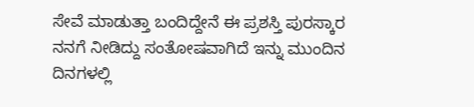ಸೇವೆ ಮಾಡುತ್ತಾ ಬಂದಿದ್ದೇನೆ ಈ ಪ್ರಶಸ್ತಿ ಪುರಸ್ಕಾರ ನನಗೆ ನೀಡಿದ್ದು ಸಂತೋಷವಾಗಿದೆ ಇನ್ನು ಮುಂದಿನ ದಿನಗಳಲ್ಲಿ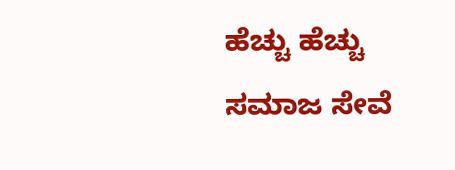ಹೆಚ್ಚು ಹೆಚ್ಚು ಸಮಾಜ ಸೇವೆ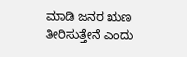ಮಾಡಿ ಜನರ ಋಣ ತೀರಿಸುತ್ತೇನೆ ಎಂದು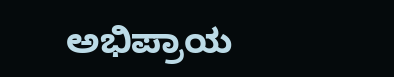ಅಭಿಪ್ರಾಯ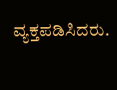ವ್ಯಕ್ತಪಡಿಸಿದರು.